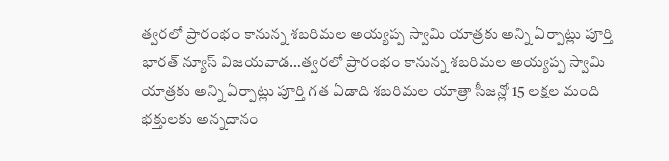త్వరలో ప్రారంభం కానున్న శబరిమల అయ్యప్ప స్వామి యాత్రకు అన్ని ఏర్పాట్లు పూర్తి
భారత్ న్యూస్ విజయవాడ…త్వరలో ప్రారంభం కానున్న శబరిమల అయ్యప్ప స్వామి యాత్రకు అన్ని ఏర్పాట్లు పూర్తి గత ఏడాది శబరిమల యాత్రా సీజన్లో 15 లక్షల మంది భక్తులకు అన్నదానం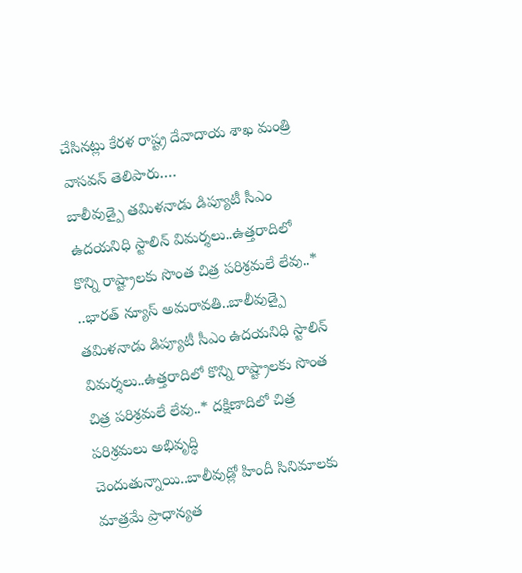చేసినట్లు కేరళ రాష్ట్ర దేవాదాయ శాఖ మంత్రి వాసవన్ తెలిపారు.…
బాలీవుడ్పై తమిళనాడు డిప్యూటీ సీఎం ఉదయనిధి స్టాలిన్ విమర్శలు..ఉత్తరాదిలో కొన్ని రాష్ట్రాలకు సొంత చిత్ర పరిశ్రమలే లేవు..*
..భారత్ న్యూస్ అమరావతి..బాలీవుడ్పై తమిళనాడు డిప్యూటీ సీఎం ఉదయనిధి స్టాలిన్ విమర్శలు..ఉత్తరాదిలో కొన్ని రాష్ట్రాలకు సొంత చిత్ర పరిశ్రమలే లేవు..* దక్షిణాదిలో చిత్ర పరిశ్రమలు అభివృద్ధి చెందుతున్నాయి..బాలీవుడ్లో హిందీ సినిమాలకు మాత్రమే ప్రాధాన్యత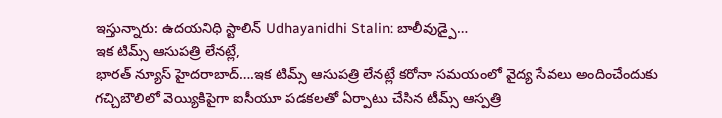ఇస్తున్నారు: ఉదయనిధి స్టాలిన్ Udhayanidhi Stalin: బాలీవుడ్పై…
ఇక టిమ్స్ ఆసుపత్రి లేనట్లే,
భారత్ న్యూస్ హైదరాబాద్….ఇక టిమ్స్ ఆసుపత్రి లేనట్లే కరోనా సమయంలో వైద్య సేవలు అందించేందుకు గచ్చిబౌలిలో వెయ్యికిపైగా ఐసీయూ పడకలతో ఏర్పాటు చేసిన టీమ్స్ ఆస్పత్రి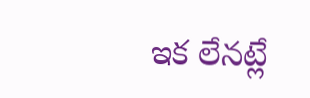ఇక లేనట్లే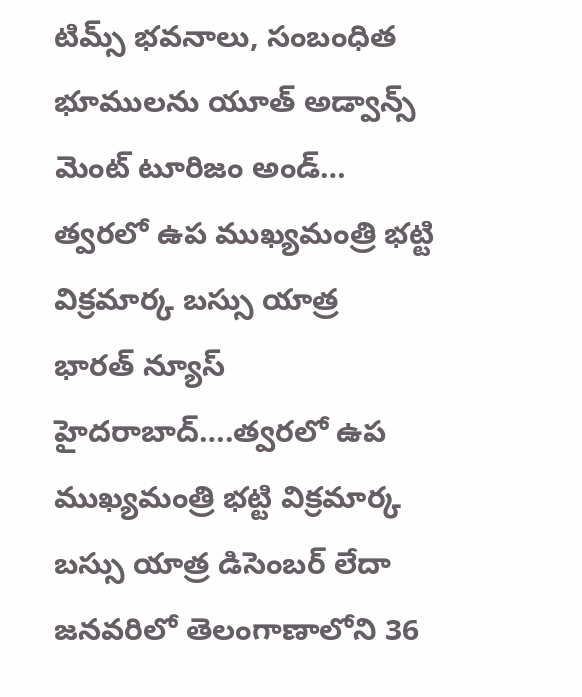టిమ్స్ భవనాలు, సంబంధిత భూములను యూత్ అడ్వాన్స్ మెంట్ టూరిజం అండ్…
త్వరలో ఉప ముఖ్యమంత్రి భట్టి విక్రమార్క బస్సు యాత్ర
భారత్ న్యూస్ హైదరాబాద్….త్వరలో ఉప ముఖ్యమంత్రి భట్టి విక్రమార్క బస్సు యాత్ర డిసెంబర్ లేదా జనవరిలో తెలంగాణాలోని 36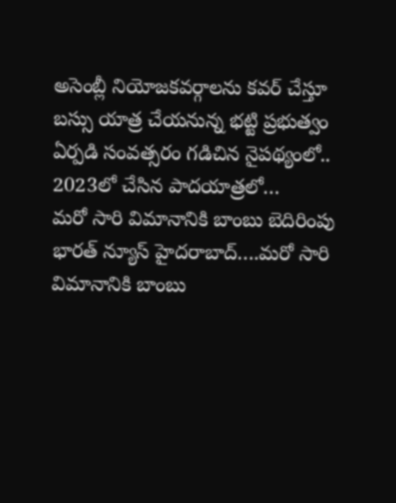అసెంబ్లీ నియోజకవర్గాలను కవర్ చేస్తూ బస్సు యాత్ర చేయనున్న భట్టి ప్రభుత్వం ఏర్పడి సంవత్సరం గడిచిన నైపథ్యంలో.. 2023లో చేసిన పాదయాత్రలో…
మరో సారి విమానానికి బాంబు బెదిరింపు
భారత్ న్యూస్ హైదరాబాద్….మరో సారి విమానానికి బాంబు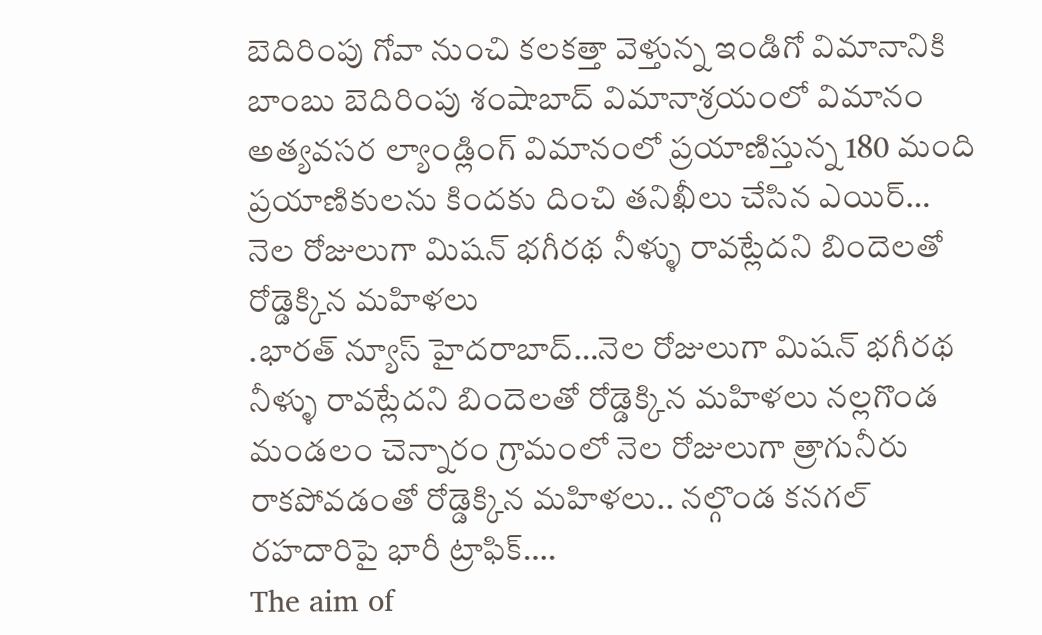బెదిరింపు గోవా నుంచి కలకత్తా వెళ్తున్న ఇండిగో విమానానికి బాంబు బెదిరింపు శంషాబాద్ విమానాశ్రయంలో విమానం అత్యవసర ల్యాండ్లింగ్ విమానంలో ప్రయాణిస్తున్న 180 మంది ప్రయాణికులను కిందకు దించి తనిఖీలు చేసిన ఎయిర్…
నెల రోజులుగా మిషన్ భగీరథ నీళ్ళు రావట్లేదని బిందెలతో రోడ్డెక్కిన మహిళలు
.భారత్ న్యూస్ హైదరాబాద్…నెల రోజులుగా మిషన్ భగీరథ నీళ్ళు రావట్లేదని బిందెలతో రోడ్డెక్కిన మహిళలు నల్లగొండ మండలం చెన్నారం గ్రామంలో నెల రోజులుగా త్రాగునీరు రాకపోవడంతో రోడ్డెక్కిన మహిళలు.. నల్గొండ కనగల్ రహదారిపై భారీ ట్రాఫిక్….
The aim of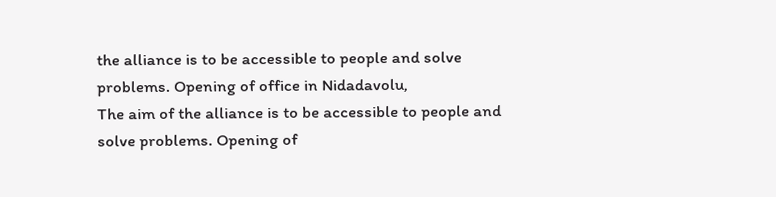the alliance is to be accessible to people and solve problems. Opening of office in Nidadavolu,
The aim of the alliance is to be accessible to people and solve problems. Opening of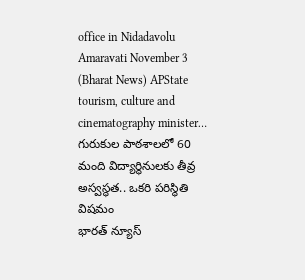office in Nidadavolu Amaravati November 3 (Bharat News) APState tourism, culture and cinematography minister…
గురుకుల పాఠశాలలో 60 మంది విద్యార్థినులకు తీవ్ర అస్వస్థత.. ఒకరి పరిస్థితి విషమం
భారత్ న్యూస్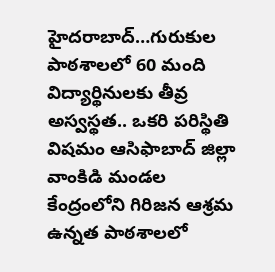హైదరాబాద్…గురుకుల పాఠశాలలో 60 మంది విద్యార్థినులకు తీవ్ర అస్వస్థత.. ఒకరి పరిస్థితి విషమం ఆసిఫాబాద్ జిల్లా వాంకిడి మండల కేంద్రంలోని గిరిజన ఆశ్రమ ఉన్నత పాఠశాలలో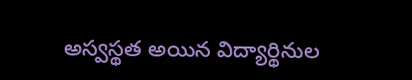అస్వస్థత అయిన విద్యార్థినుల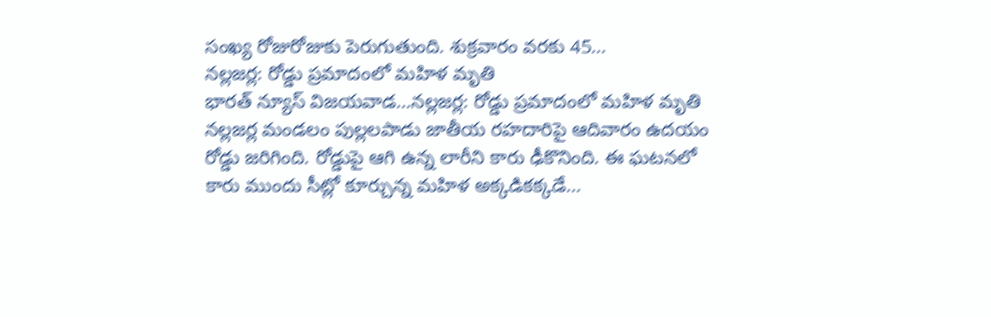సంఖ్య రోజురోజుకు పెరుగుతుంది. శుక్రవారం వరకు 45…
నల్లజర్ల: రోడ్డు ప్రమాదంలో మహిళ మృతి
భారత్ న్యూస్ విజయవాడ…నల్లజర్ల: రోడ్డు ప్రమాదంలో మహిళ మృతి నల్లజర్ల మండలం పుల్లలపాడు జాతీయ రహదారిపై ఆదివారం ఉదయం రోడ్డు జరిగింది. రోడ్డుపై ఆగి ఉన్న లారీని కారు ఢీకొనింది. ఈ ఘటనలో కారు ముందు సీట్లో కూర్చున్న మహిళ అక్కడికక్కడే…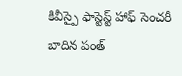కివీస్పై ఫాస్టెస్ట్ హాఫ్ సెంచరీ బాదిన పంత్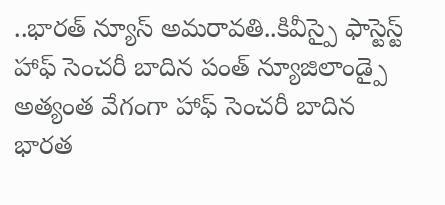..భారత్ న్యూస్ అమరావతి..కివీస్పై ఫాస్టెస్ట్ హాఫ్ సెంచరీ బాదిన పంత్ న్యూజిలాండ్పై అత్యంత వేగంగా హాఫ్ సెంచరీ బాదిన భారత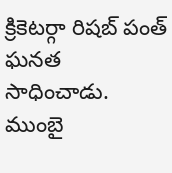క్రికెటర్గా రిషబ్ పంత్ ఘనత సాధించాడు. ముంబై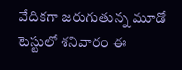వేదికగా జరుగుతున్న మూడో టెస్టులో శనివారం ఈ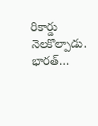రికార్డు నెలకొల్పాడు. భారత్…